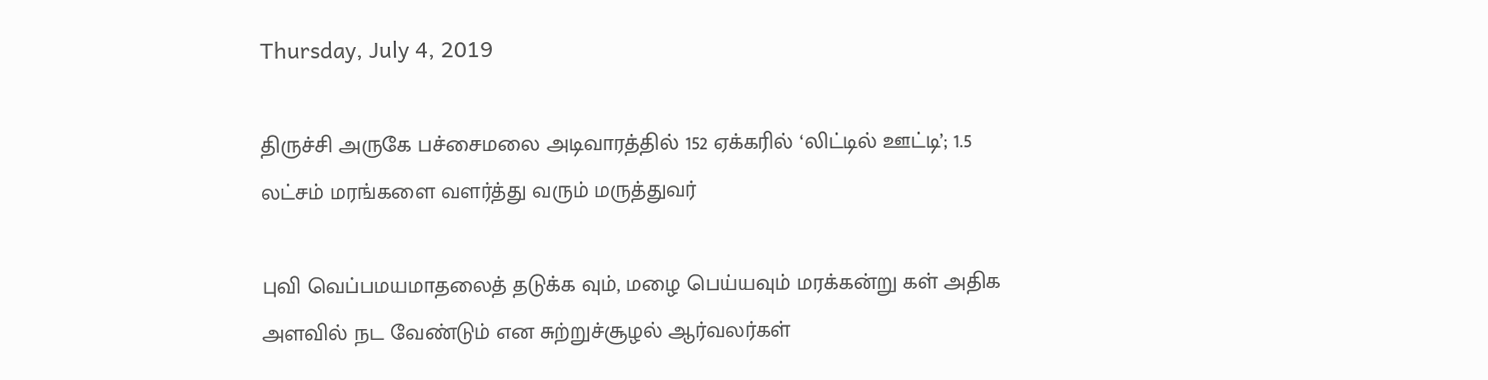Thursday, July 4, 2019

திருச்சி அருகே பச்சைமலை அடிவாரத்தில் 152 ஏக்கரில் ‘லிட்டில் ஊட்டி’; 1.5 லட்சம் மரங்களை வளர்த்து வரும் மருத்துவர்

புவி வெப்பமயமாதலைத் தடுக்க வும், மழை பெய்யவும் மரக்கன்று கள் அதிக அளவில் நட வேண்டும் என சுற்றுச்சூழல் ஆர்வலர்கள்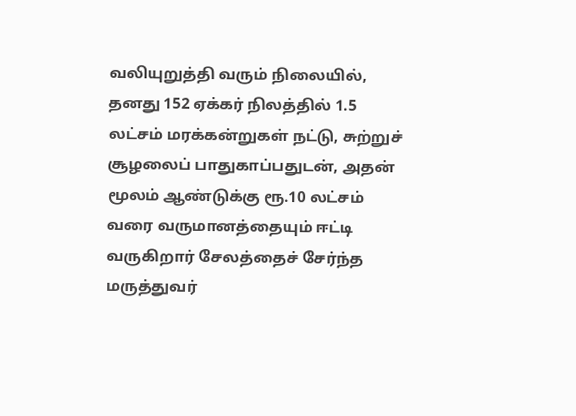வலியுறுத்தி வரும் நிலையில், தனது 152 ஏக்கர் நிலத்தில் 1.5 லட்சம் மரக்கன்றுகள் நட்டு, சுற்றுச் சூழலைப் பாதுகாப்பதுடன், அதன் மூலம் ஆண்டுக்கு ரூ.10 லட்சம் வரை வருமானத்தையும் ஈட்டி வருகிறார் சேலத்தைச் சேர்ந்த மருத்துவர்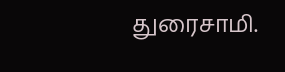துரைசாமி.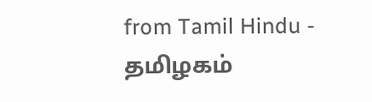from Tamil Hindu - தமிழகம்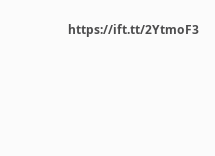https://ift.tt/2YtmoF3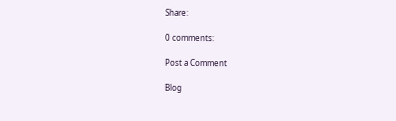Share:

0 comments:

Post a Comment

Blog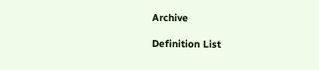Archive

Definition List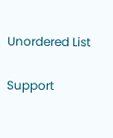Unordered List

Support